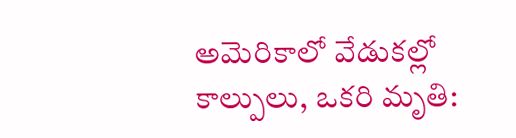అమెరికాలో వేడుకల్లో కాల్పులు, ఒకరి మృతి: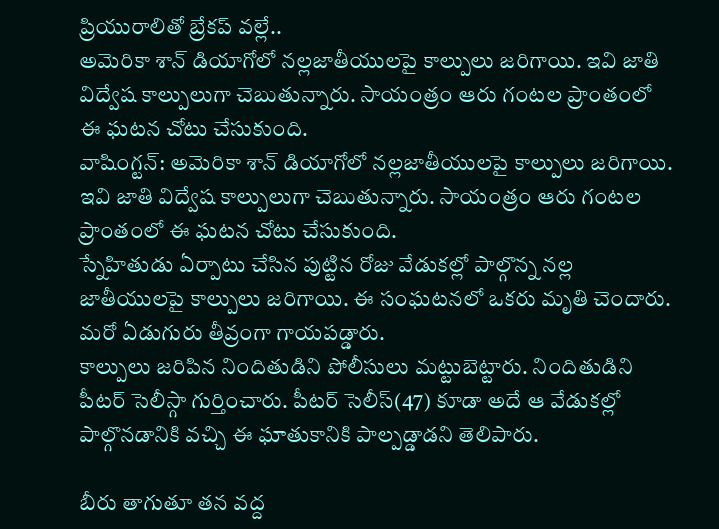ప్రియురాలితో బ్రేకప్ వల్లే..
అమెరికా శాన్ డియాగోలో నల్లజాతీయులపై కాల్పులు జరిగాయి. ఇవి జాతి విద్వేష కాల్పులుగా చెబుతున్నారు. సాయంత్రం ఆరు గంటల ప్రాంతంలో ఈ ఘటన చోటు చేసుకుంది.
వాషింగ్టన్: అమెరికా శాన్ డియాగోలో నల్లజాతీయులపై కాల్పులు జరిగాయి. ఇవి జాతి విద్వేష కాల్పులుగా చెబుతున్నారు. సాయంత్రం ఆరు గంటల ప్రాంతంలో ఈ ఘటన చోటు చేసుకుంది.
స్నేహితుడు ఏర్పాటు చేసిన పుట్టిన రోజు వేడుకల్లో పాల్గొన్న నల్ల జాతీయులపై కాల్పులు జరిగాయి. ఈ సంఘటనలో ఒకరు మృతి చెందారు. మరో ఏడుగురు తీవ్రంగా గాయపడ్డారు.
కాల్పులు జరిపిన నిందితుడిని పోలీసులు మట్టుబెట్టారు. నిందితుడిని పీటర్ సెలీస్గా గుర్తించారు. పీటర్ సెలీస్(47) కూడా అదే ఆ వేడుకల్లో పాల్గొనడానికి వచ్చి ఈ ఘాతుకానికి పాల్పడ్డాడని తెలిపారు.

బీరు తాగుతూ తన వద్ద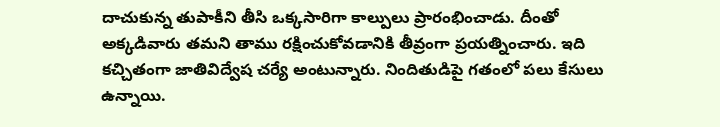దాచుకున్న తుపాకీని తీసి ఒక్కసారిగా కాల్పులు ప్రారంభించాడు. దీంతో అక్కడివారు తమని తాము రక్షించుకోవడానికి తీవ్రంగా ప్రయత్నించారు. ఇది కచ్చితంగా జాతివిద్వేష చర్యే అంటున్నారు. నిందితుడిపై గతంలో పలు కేసులు ఉన్నాయి.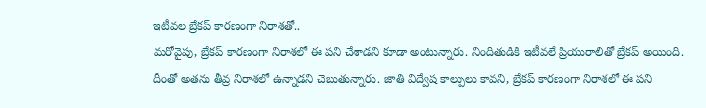ఇటీవల బ్రేకప్ కారణంగా నిరాశతో..
మరోవైపు, బ్రేకప్ కారణంగా నిరాశలో ఈ పని చేశాడని కూడా అంటున్నారు. నిందితుడికి ఇటీవలే ప్రియురాలితో బ్రేకప్ అయింది. దీంతో అతను తీవ్ర నిరాశలో ఉన్నాడని చెబుతున్నారు. జాతి విద్వేష కాల్పులు కావని, బ్రేకప్ కారణంగా నిరాశలో ఈ పని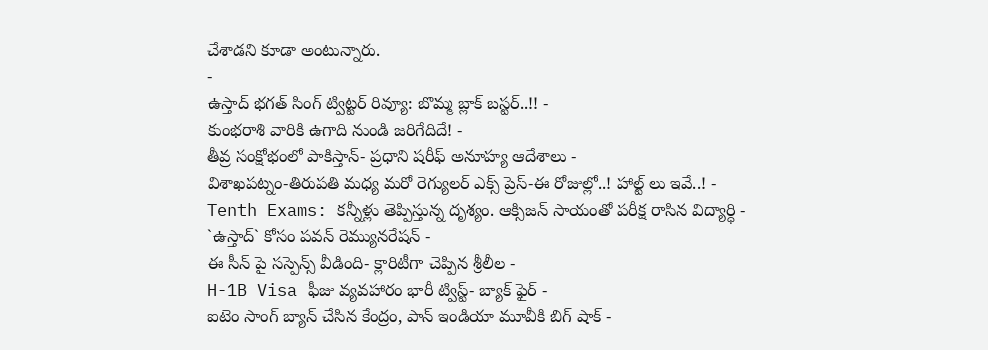చేశాడని కూడా అంటున్నారు.
-
ఉస్తాద్ భగత్ సింగ్ ట్విట్టర్ రివ్యూ: బొమ్మ బ్లాక్ బస్టర్..!! -
కుంభరాశి వారికి ఉగాది నుండి జరిగేదిదే! -
తీవ్ర సంక్షోభంలో పాకిస్తాన్- ప్రధాని షరీఫ్ అనూహ్య ఆదేశాలు -
విశాఖపట్నం-తిరుపతి మధ్య మరో రెగ్యులర్ ఎక్స్ ప్రెస్-ఈ రోజుల్లో..! హాల్ట్ లు ఇవే..! -
Tenth Exams: కన్నీళ్లు తెప్పిస్తున్న దృశ్యం. ఆక్సిజన్ సాయంతో పరీక్ష రాసిన విద్యార్ధి -
`ఉస్తాద్` కోసం పవన్ రెమ్యునరేషన్ -
ఈ సీన్ పై సస్పెన్స్ వీడింది- క్లారిటీగా చెప్పిన శ్రీలీల -
H-1B Visa ఫీజు వ్యవహారం భారీ ట్విస్ట్- బ్యాక్ ఫైర్ -
ఐటెం సాంగ్ బ్యాన్ చేసిన కేంద్రం, పాన్ ఇండియా మూవీకి బిగ్ షాక్ -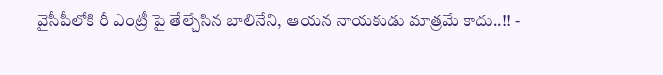వైసీపీలోకి రీ ఎంట్రీ పై తేల్చేసిన బాలినేని, ఆయన నాయకుడు మాత్రమే కాదు..!! -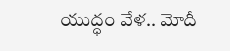యుద్ధం వేళ.. మోదీ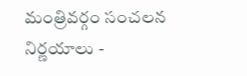మంత్రివర్గం సంచలన నిర్ణయాలు -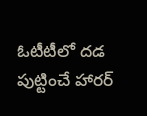ఓటీటీలో దడ పుట్టించే హారర్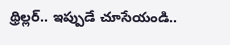థ్రిల్లర్.. ఇప్పుడే చూసేయండి..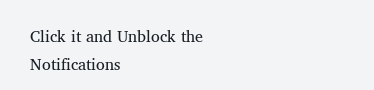Click it and Unblock the Notifications